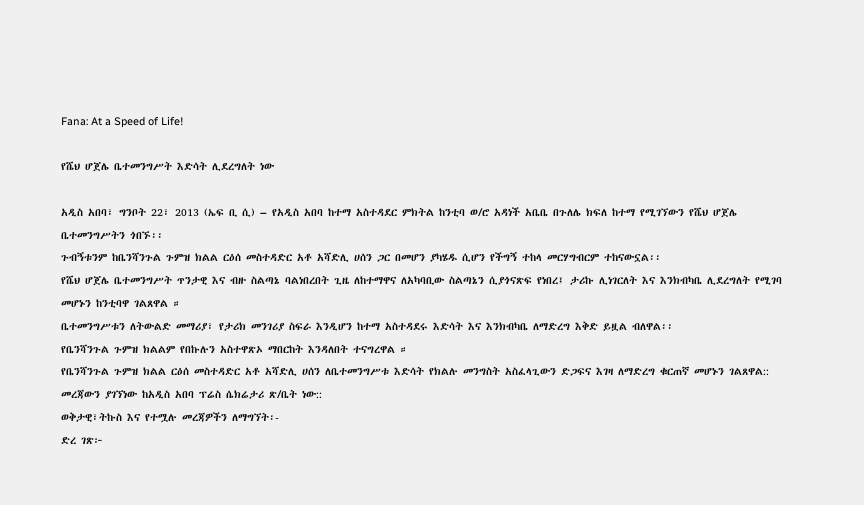Fana: At a Speed of Life!

የሼህ ሆጀሌ ቤተመንግሥት እድሳት ሊደረግለት ነው

አዲስ አበባ፣ ግንቦት 22፣ 2013 (ኤፍ ቢ ሲ) – የአዲስ አበባ ከተማ አስተዳደር ምክትል ከንቲባ ወ/ሮ አዳነች አቤቤ በጉለሌ ክፍለ ከተማ የሚገኘውን የሼህ ሆጀሌ ቤተመንግሥትን ጎበኙ፡፡
ጉብኝቱንም ከቤንሻንጉል ጉምዝ ክልል ርዕሰ መስተዳድር አቶ አሻድሊ ሀሰን ጋር በመሆን ያካሄዱ ሲሆን የችግኝ ተከላ መርሃግብርም ተከናውኗል፡፡
የሼህ ሆጀሌ ቤተመንግሥት ጥንታዊ እና ብዙ ስልጣኔ ባልነበረበት ጊዜ ለከተማዋና ለአካባቢው ስልጣኔን ሲያጎናጽፍ የነበረ፤ ታሪኩ ሊነገርለት እና እንክብካቤ ሊደረግለት የሚገባ መሆኑን ከንቲባዋ ገልጸዋል ።
ቤተመንግሥቱን ለትውልድ መማሪያ፣ የታሪክ መንገሪያ ስፍራ እንዲሆን ከተማ አስተዳደሩ እድሳት እና እንክብካቤ ለማድረግ እቅድ ይዟል ብለዋል፡፡
የቤንሻንጉል ጉምዝ ክልልም የበኩሉን አስተዋጽኦ ማበርከት እንዳለበት ተናግረዋል ።
የቤንሻንጉል ጉምዝ ክልል ርዕሰ መስተዳድር አቶ አሻድሊ ሀሰን ለቤተመንግሥቱ እድሳት የክልሉ መንግስት አስፈላጊውን ድጋፍና እገዛ ለማድረግ ቁርጠኛ መሆኑን ገልጸዋል::
መረጃውን ያገኘነው ከአዲስ አበባ ፕሬስ ሴክሬታሪ ጽ/ቤት ነው::
ወቅታዊ፣ትኩስ እና የተሟሉ መረጃዎችን ለማግኘት፡-
ድረ ገጽ፦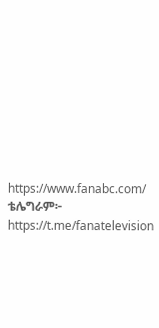https://www.fanabc.com/
ቴሌግራም፦ https://t.me/fanatelevision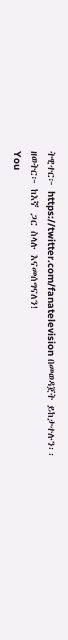ትዊተር፦ https://twitter.com/fanatelevision በመወዳጀት ይከታተሉን፡፡
ዘወትር፦ ከእኛ ጋር ስላሉ እናመሰግናለን!
You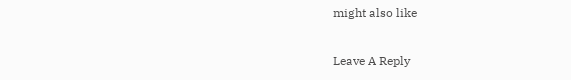might also like

Leave A Reply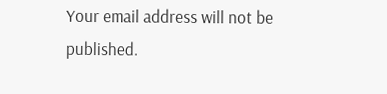Your email address will not be published.